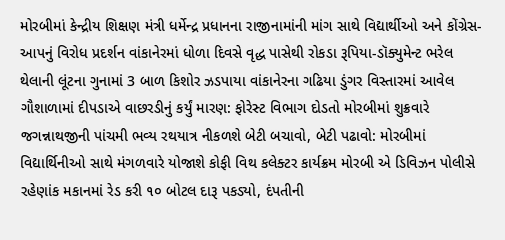મોરબીમાં કેન્દ્રીય શિક્ષણ મંત્રી ધર્મેન્દ્ર પ્રધાનના રાજીનામાંની માંગ સાથે વિદ્યાર્થીઓ અને કોંગ્રેસ-આપનું વિરોધ પ્રદર્શન વાંકાનેરમાં ધોળા દિવસે વૃદ્ધ પાસેથી રોકડા રૂપિયા-ડૉક્યુમેન્ટ ભરેલ થેલાની લૂંટના ગુનામાં 3 બાળ કિશોર ઝડપાયા વાંકાનેરના ગઢિયા ડુંગર વિસ્તારમાં આવેલ ગૌશાળામાં દીપડાએ વાછરડીનું કર્યું મારણ: ફોરેસ્ટ વિભાગ દોડતો મોરબીમાં શુક્રવારે જગન્નાથજીની પાંચમી ભવ્ય રથયાત્ર નીકળશે બેટી બચાવો, બેટી પઢાવો: મોરબીમાં વિદ્યાર્થિનીઓ સાથે મંગળવારે યોજાશે કોફી વિથ કલેક્ટર કાર્યક્રમ મોરબી એ ડિવિઝન પોલીસે રહેણાંક મકાનમાં રેડ કરી ૧૦ બોટલ દારૂ પકડ્યો, દંપતીની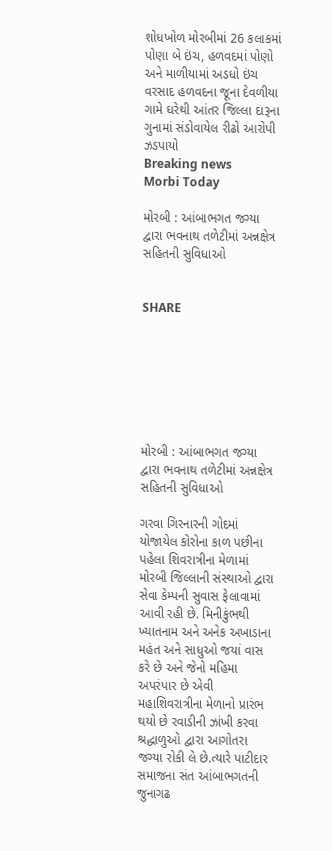શોધખોળ મોરબીમાં 26 કલાકમાં પોણા બે ઇંચ, હળવદમાં પોણો અને માળીયામાં અડધો ઇંચ વરસાદ હળવદના જૂના દેવળીયા ગામે ઘરેથી આંતર જિલ્લા દારૂના ગુનામાં સંડોવાયેલ રીઢો આરોપી ઝડપાયો
Breaking news
Morbi Today

મોરબી : આંબાભગત જગ્યા દ્વારા ભવનાથ તળેટીમાં અન્નક્ષેત્ર સહિતની સુવિધાઓ


SHARE







મોરબી : આંબાભગત જગ્યા દ્વારા ભવનાથ તળેટીમાં અન્નક્ષેત્ર સહિતની સુવિધાઓ

ગરવા ગિરનારની ગોદમાં યોજાયેલ કોરોના કાળ પછીના પહેલા શિવરાત્રીના મેળામાં મોરબી જિલ્લાની સંસ્થાઓ દ્વારા સેવા કેમ્પની સુવાસ ફેલાવામાં આવી રહી છે. મિનીકુંભથી ખ્યાતનામ અને અનેક અખાડાના મહંત અને સાધુઓ જયાં વાસ કરે છે અને જેનો મહિમા અપરંપાર છે એવી મહાશિવરાત્રીના મેળાનો પ્રારંભ થયો છે રવાડીની ઝાંખી કરવા શ્રદ્ધાળુઓ દ્વારા આગોતરા જગ્યા રોકી લે છે.ત્યારે પાટીદાર સમાજના સંત આંબાભગતની જુનાગઢ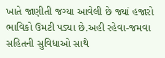ખાતે જાણીતી જગ્યા આવેલી છે જ્યાં હજારો ભાવિકો ઉમટી પડ્યા છે.અહી રહેવા-જમવા સહિતની સુવિધાઓ સાથે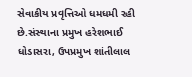સેવાકીય પ્રવૃત્તિઓ ધમધમી રહી છે.સંસ્થાના પ્રમુખ હરેશભાઈ ધોડાસરા, ઉપપ્રમુખ શાંતીલાલ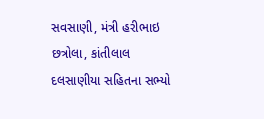સવસાણી, મંત્રી હરીભાઇ છત્રોલા, કાંતીલાલ દલસાણીયા સહિતના સભ્યો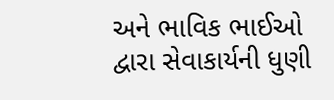અને ભાવિક ભાઈઓ દ્વારા સેવાકાર્યની ધુણી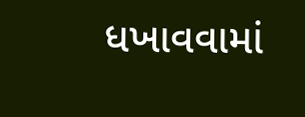ધખાવવામાં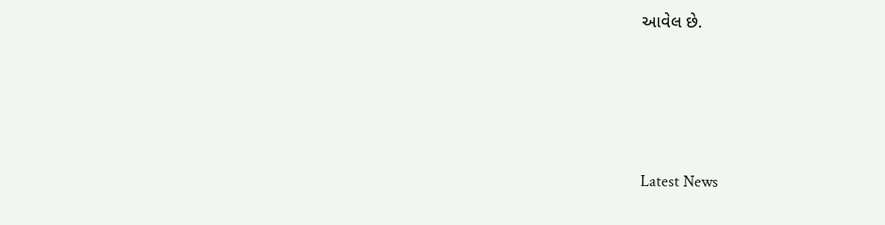આવેલ છે.






Latest News